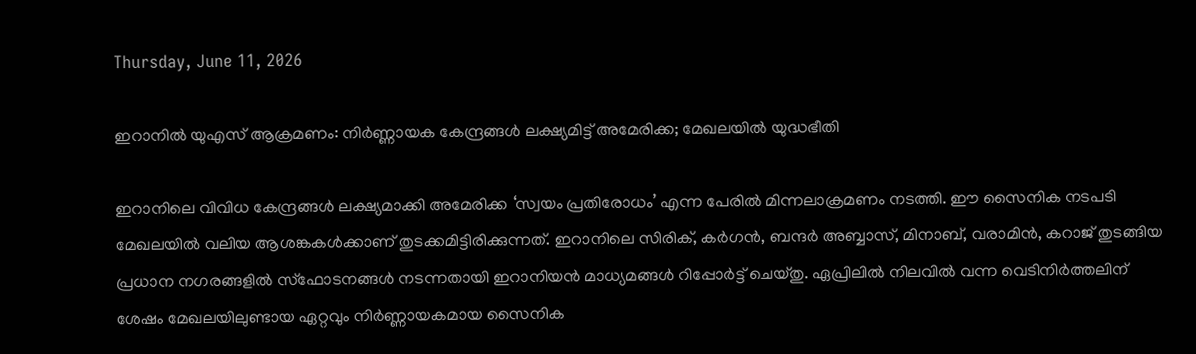Thursday, June 11, 2026

ഇറാനിൽ യുഎസ് ആക്രമണം: നിർണ്ണായക കേന്ദ്രങ്ങൾ ലക്ഷ്യമിട്ട് അമേരിക്ക; മേഖലയിൽ യുദ്ധഭീതി

ഇറാനിലെ വിവിധ കേന്ദ്രങ്ങൾ ലക്ഷ്യമാക്കി അമേരിക്ക ‘സ്വയം പ്രതിരോധം’ എന്ന പേരിൽ മിന്നലാക്രമണം നടത്തി. ഈ സൈനിക നടപടി മേഖലയിൽ വലിയ ആശങ്കകൾക്കാണ് തുടക്കമിട്ടിരിക്കുന്നത്. ഇറാനിലെ സിരിക്, കർഗൻ, ബന്ദർ അബ്ബാസ്, മിനാബ്, വരാമിൻ, കറാജ് തുടങ്ങിയ പ്രധാന നഗരങ്ങളിൽ സ്ഫോടനങ്ങൾ നടന്നതായി ഇറാനിയൻ മാധ്യമങ്ങൾ റിപ്പോർട്ട് ചെയ്തു. ഏപ്രിലിൽ നിലവിൽ വന്ന വെടിനിർത്തലിന് ശേഷം മേഖലയിലുണ്ടായ ഏറ്റവും നിർണ്ണായകമായ സൈനിക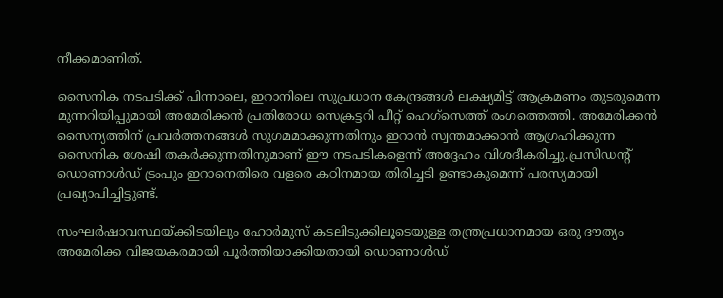നീക്കമാണിത്.

സൈനിക നടപടിക്ക് പിന്നാലെ, ഇറാനിലെ സുപ്രധാന കേന്ദ്രങ്ങൾ ലക്ഷ്യമിട്ട് ആക്രമണം തുടരുമെന്ന മുന്നറിയിപ്പുമായി അമേരിക്കൻ പ്രതിരോധ സെക്രട്ടറി പീറ്റ് ഹെഗ്‌സെത്ത് രംഗത്തെത്തി. അമേരിക്കൻ സൈന്യത്തിന് പ്രവർത്തനങ്ങൾ സുഗമമാക്കുന്നതിനും ഇറാൻ സ്വന്തമാക്കാൻ ആഗ്രഹിക്കുന്ന സൈനിക ശേഷി തകർക്കുന്നതിനുമാണ് ഈ നടപടികളെന്ന് അദ്ദേഹം വിശദീകരിച്ചു.പ്രസിഡന്റ് ഡൊണാൾഡ് ട്രംപും ഇറാനെതിരെ വളരെ കഠിനമായ തിരിച്ചടി ഉണ്ടാകുമെന്ന് പരസ്യമായി പ്രഖ്യാപിച്ചിട്ടുണ്ട്.

സംഘർഷാവസ്ഥയ്ക്കിടയിലും ഹോർമുസ് കടലിടുക്കിലൂടെയുള്ള തന്ത്രപ്രധാനമായ ഒരു ദൗത്യം അമേരിക്ക വിജയകരമായി പൂർത്തിയാക്കിയതായി ഡൊണാൾഡ്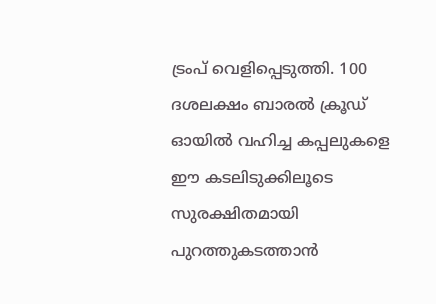ട്രംപ് വെളിപ്പെടുത്തി. 100 ദശലക്ഷം ബാരൽ ക്രൂഡ് ഓയിൽ വഹിച്ച കപ്പലുകളെ ഈ കടലിടുക്കിലൂടെ സുരക്ഷിതമായി പുറത്തുകടത്താൻ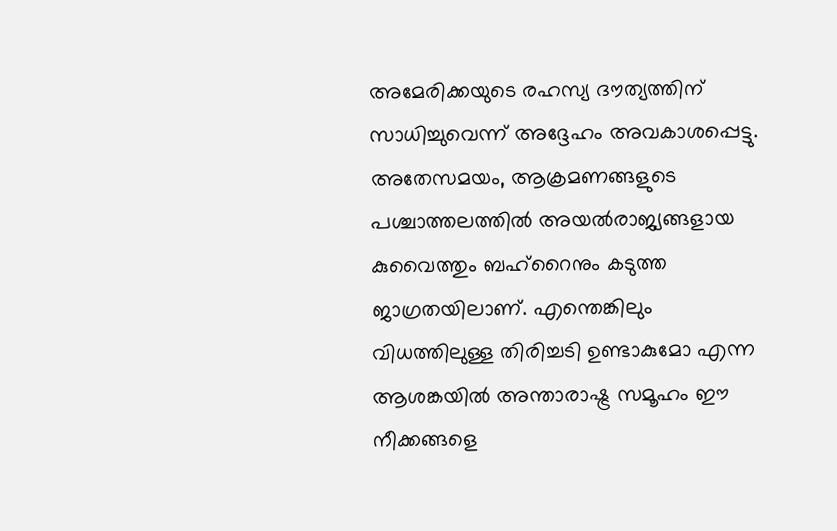അമേരിക്കയുടെ രഹസ്യ ദൗത്യത്തിന് സാധിച്ചുവെന്ന് അദ്ദേഹം അവകാശപ്പെട്ടു. അതേസമയം, ആക്രമണങ്ങളുടെ പശ്ചാത്തലത്തിൽ അയൽരാജ്യങ്ങളായ കുവൈത്തും ബഹ്‌റൈനും കടുത്ത ജാഗ്രതയിലാണ്. എന്തെങ്കിലും വിധത്തിലുള്ള തിരിച്ചടി ഉണ്ടാകുമോ എന്ന ആശങ്കയിൽ അന്താരാഷ്ട്ര സമൂഹം ഈ നീക്കങ്ങളെ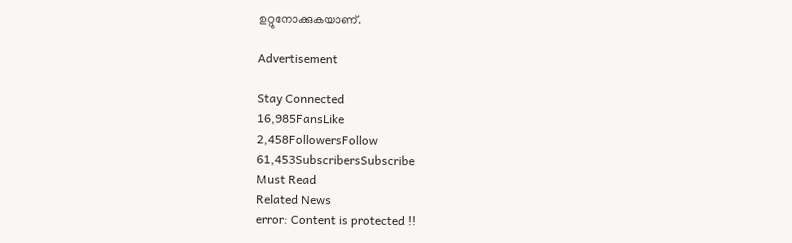ഉറ്റുനോക്കുകയാണ്.

Advertisement

Stay Connected
16,985FansLike
2,458FollowersFollow
61,453SubscribersSubscribe
Must Read
Related News
error: Content is protected !!